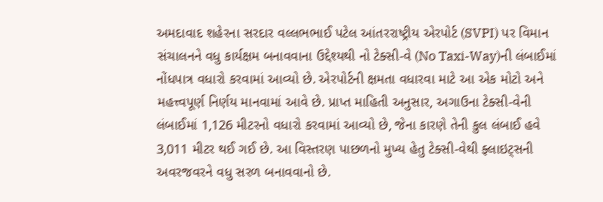અમદાવાદ શહેરના સરદાર વલ્લભભાઈ પટેલ આંતરરાષ્ટ્રીય એરપોર્ટ (SVPI) પર વિમાન સંચાલનને વધુ કાર્યક્ષમ બનાવવાના ઉદ્દેશ્યથી નો ટેક્સી-વે (No Taxi-Way)ની લંબાઈમાં નોંધપાત્ર વધારો કરવામાં આવ્યો છે. એરપોર્ટની ક્ષમતા વધારવા માટે આ એક મોટો અને મહત્ત્વપૂર્ણ નિર્ણય માનવામાં આવે છે. પ્રાપ્ત માહિતી અનુસાર, અગાઉના ટેક્સી-વેની લંબાઈમાં 1,126 મીટરનો વધારો કરવામાં આવ્યો છે, જેના કારણે તેની કુલ લંબાઈ હવે 3,011 મીટર થઈ ગઈ છે. આ વિસ્તરણ પાછળનો મુખ્ય હેતુ ટેક્સી-વેથી ફ્લાઇટ્સની અવરજવરને વધુ સરળ બનાવવાનો છે.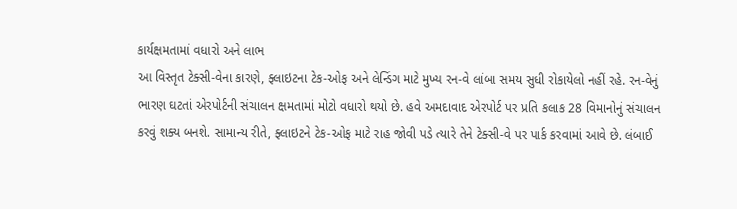કાર્યક્ષમતામાં વધારો અને લાભ
આ વિસ્તૃત ટેક્સી-વેના કારણે, ફ્લાઇટના ટેક-ઓફ અને લેન્ડિંગ માટે મુખ્ય રન-વે લાંબા સમય સુધી રોકાયેલો નહીં રહે. રન-વેનું ભારણ ઘટતાં એરપોર્ટની સંચાલન ક્ષમતામાં મોટો વધારો થયો છે. હવે અમદાવાદ એરપોર્ટ પર પ્રતિ કલાક 28 વિમાનોનું સંચાલન કરવું શક્ય બનશે. સામાન્ય રીતે, ફ્લાઇટને ટેક-ઓફ માટે રાહ જોવી પડે ત્યારે તેને ટેક્સી-વે પર પાર્ક કરવામાં આવે છે. લંબાઈ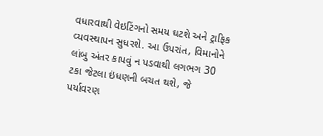વધારવાથી વેઇટિંગનો સમય ઘટશે અને ટ્રાફિક વ્યવસ્થાપન સુધરશે. આ ઉપરાંત, વિમાનોને લાંબુ અંતર કાપવું ન પડવાથી લગભગ 30 ટકા જેટલા ઇંધણની બચત થશે, જે પર્યાવરણ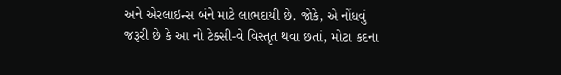અને એરલાઇન્સ બંને માટે લાભદાયી છે. જોકે, એ નોંધવું જરૂરી છે કે આ નો ટેક્સી-વે વિસ્તૃત થવા છતાં, મોટા કદના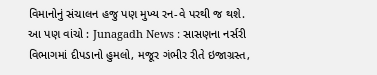વિમાનોનું સંચાલન હજુ પણ મુખ્ય રન-વે પરથી જ થશે.
આ પણ વાંચો : Junagadh News : સાસણના નર્સરી વિભાગમાં દીપડાનો હુમલો, મજૂર ગંભીર રીતે ઇજાગ્રસ્ત,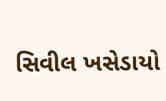સિવીલ ખસેડાયો